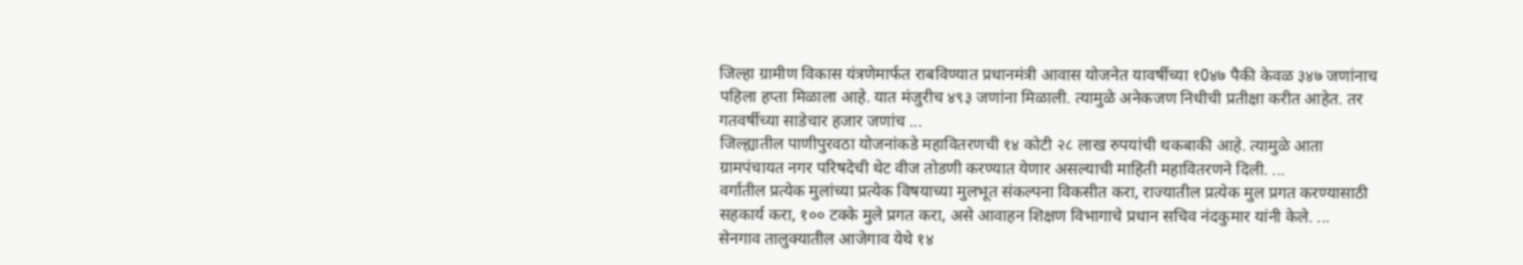जिल्हा ग्रामीण विकास यंत्रणेमार्फत राबविण्यात प्रधानमंत्री आवास योजनेत यावर्षीच्या १0४७ पैकी केवळ ३४७ जणांनाच पहिला हप्ता मिळाला आहे. यात मंजुरीच ४९३ जणांना मिळाली. त्यामुळे अनेकजण निधीची प्रतीक्षा करीत आहेत. तर गतवर्षीच्या साडेचार हजार जणांच ...
जिल्ह्यातील पाणीपुरवठा योजनांकडे महावितरणची १४ कोटी २८ लाख रुपयांची थकबाकी आहे. त्यामुळे आता ग्रामपंचायत नगर परिषदेची थेट वीज तोडणी करण्यात येणार असल्याची माहिती महावितरणने दिली. ...
वर्गातील प्रत्येक मुलांच्या प्रत्येक विषयाच्या मुलभूत संकल्पना विकसीत करा, राज्यातील प्रत्येक मुल प्रगत करण्यासाठी सहकार्य करा, १०० टक्के मुले प्रगत करा, असे आवाहन शिक्षण विभागाचे प्रधान सचिव नंदकुमार यांनी केले. ...
सेनगाव तालुक्यातील आजेगाव येथे १४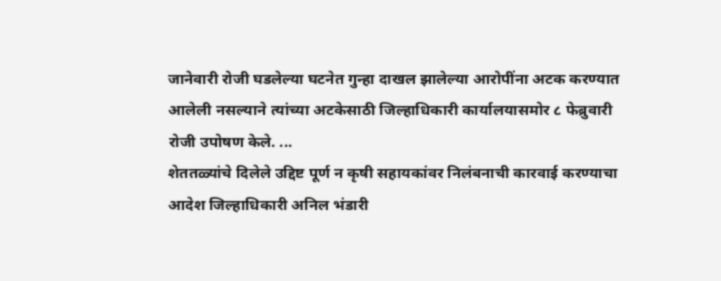जानेवारी रोजी घडलेल्या घटनेत गुन्हा दाखल झालेल्या आरोपींना अटक करण्यात आलेली नसल्याने त्यांच्या अटकेसाठी जिल्हाधिकारी कार्यालयासमोर ८ फेब्रुवारी रोजी उपोषण केले. ...
शेततळ्यांचे दिलेले उद्दिष्ट पूर्ण न कृषी सहायकांवर निलंबनाची कारवाई करण्याचा आदेश जिल्हाधिकारी अनिल भंडारी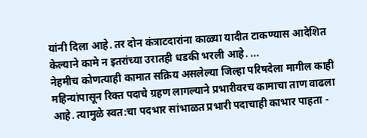यांनी दिला आहे. तर दोन कंत्राटदारांना काळ्या यादीत टाकण्यास आदेशित केल्याने कामे न इतरांच्या उरातही धडकी भरली आहे. ...
नेहमीच कोणत्याही कामात सक्रिय असलेल्या जिल्हा परिषदेला मागील काही महिन्यांपासून रिक्त पदाचे ग्रहण लागल्याने प्रभारीवरच कामाचा ताण वाढला आहे. त्यामुळे स्वत:चा पदभार सांभाळत प्रभारी पदाचाही काभार पाहता -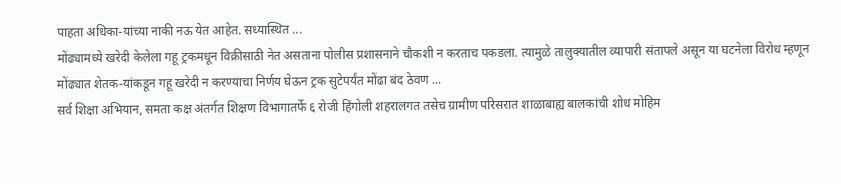पाहता अधिका-यांच्या नाकी नऊ येत आहेत. सध्यास्थित ...
मोंढ्यामध्ये खरेदी केलेला गहू ट्रकमधून विक्रीसाठी नेत असताना पोलीस प्रशासनाने चौकशी न करताच पकडला. त्यामुळे तालुक्यातील व्यापारी संतापले असून या घटनेला विरोध म्हणून मोंढ्यात शेतक-यांकडून गहू खरेदी न करण्याचा निर्णय घेऊन ट्रक सुटेपर्यंत मोंढा बंद ठेवण ...
सर्व शिक्षा अभियान, समता कक्ष अंतर्गत शिक्षण विभागातर्फे ६ रोजी हिंगोली शहरालगत तसेच ग्रामीण परिसरात शाळाबाह्य बालकांची शोध मोहिम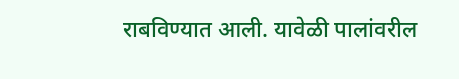राबविण्यात आली. यावेळी पालांवरील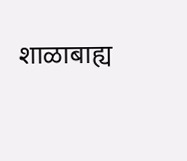शाळाबाह्य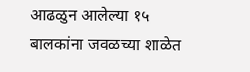आढळुन आलेल्या १५ बालकांना जवळच्या शाळेत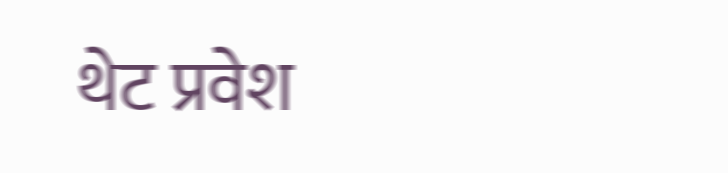थेट प्रवेश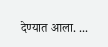देण्यात आला. ...